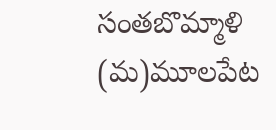సంతబొమ్మాళి (మ)మూలపేట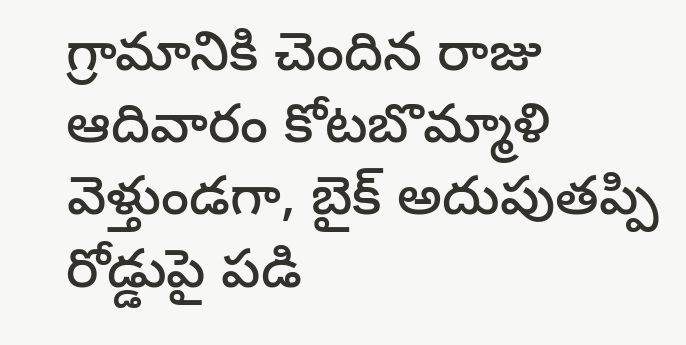గ్రామానికి చెందిన రాజు ఆదివారం కోటబొమ్మాళి వెళ్తుండగా, బైక్ అదుపుతప్పి రోడ్డుపై పడి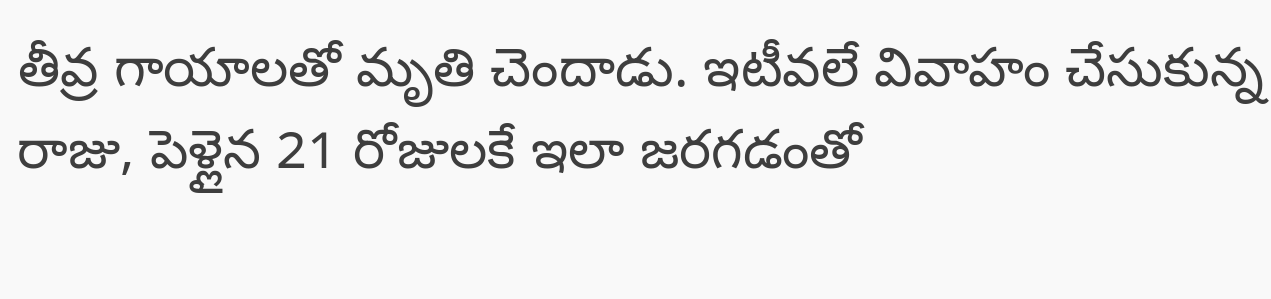తీవ్ర గాయాలతో మృతి చెందాడు. ఇటీవలే వివాహం చేసుకున్న రాజు, పెళ్లైన 21 రోజులకే ఇలా జరగడంతో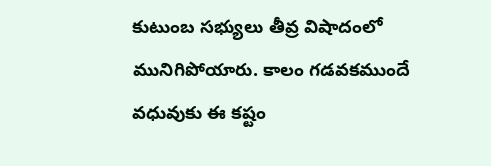కుటుంబ సభ్యులు తీవ్ర విషాదంలో మునిగిపోయారు. కాలం గడవకముందే వధువుకు ఈ కష్టం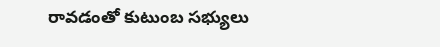రావడంతో కుటుంబ సభ్యులు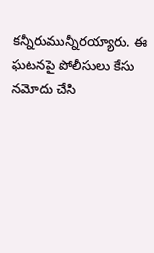కన్నీరుమున్నీరయ్యారు. ఈ ఘటనపై పోలీసులు కేసు నమోదు చేసి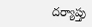దర్యాప్తు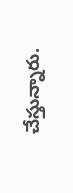చేస్తున్నారు.